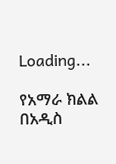Loading...

የአማራ ክልል በአዲስ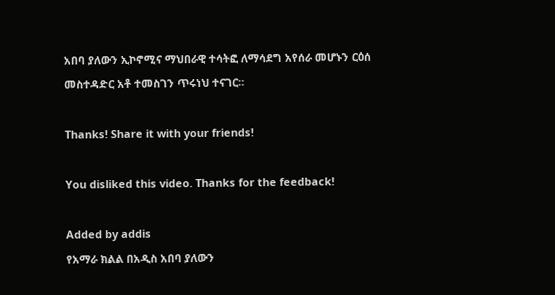አበባ ያለውን ኢኮኖሚና ማህበራዊ ተሳትፎ ለማሳደግ አየሰራ መሆኑን ርዕሰ መስተዳድር አቶ ተመስገን ጥሩነህ ተናገር።

Thanks! Share it with your friends!

You disliked this video. Thanks for the feedback!

Added by addis
የአማራ ክልል በአዲስ አበባ ያለውን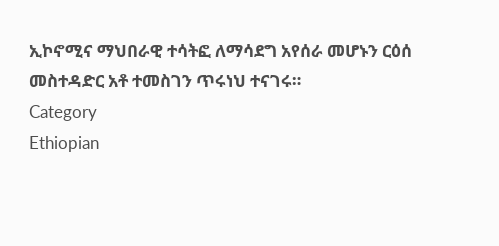ኢኮኖሚና ማህበራዊ ተሳትፎ ለማሳደግ አየሰራ መሆኑን ርዕሰ መስተዳድር አቶ ተመስገን ጥሩነህ ተናገሩ።
Category
Ethiopian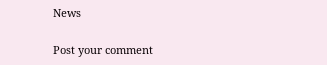News

Post your comment